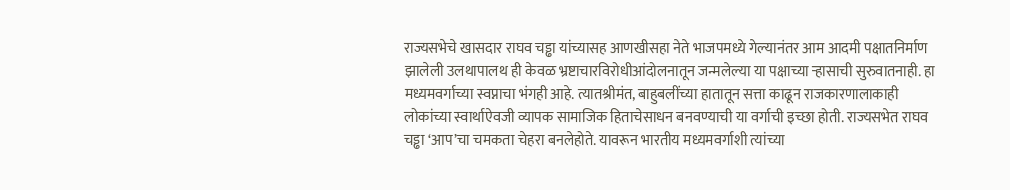राज्यसभेचे खासदार राघव चड्ढा यांच्यासह आणखीसहा नेते भाजपमध्ये गेल्यानंतर आम आदमी पक्षातनिर्माण झालेली उलथापालथ ही केवळ भ्रष्टाचारविरोधीआंदोलनातून जन्मलेल्या या पक्षाच्या ऱ्हासाची सुरुवातनाही. हा मध्यमवर्गाच्या स्वप्नाचा भंगही आहे. त्यातश्रीमंत, बाहुबलींच्या हातातून सत्ता काढून राजकारणालाकाही लोकांच्या स्वार्थाऐवजी व्यापक सामाजिक हिताचेसाधन बनवण्याची या वर्गाची इच्छा होती. राज्यसभेत राघव चड्ढा ‘आप’चा चमकता चेहरा बनलेहोते. यावरून भारतीय मध्यमवर्गाशी त्यांच्या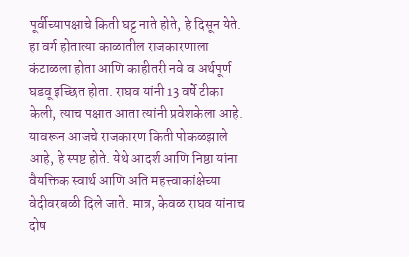पूर्वीच्यापक्षाचे किती घट्ट नाते होते, हे दिसून येते. हा वर्ग होतात्या काळातील राजकारणाला कंटाळला होता आणि काहीतरी नवे व अर्थपूर्ण घडवू इच्छित होता. राघव यांनी 13 वर्षे टीका केली, त्याच पक्षात आता त्यांनी प्रवेशकेला आहे. यावरून आजचे राजकारण किती पोकळझाले आहे, हे स्पष्ट होते. येथे आदर्श आणि निष्ठा यांना वैयक्तिक स्वार्थ आणि अति महत्त्वाकांक्षेच्या वेदीवरबळी दिले जाते. मात्र, केवळ राघव यांनाच दोष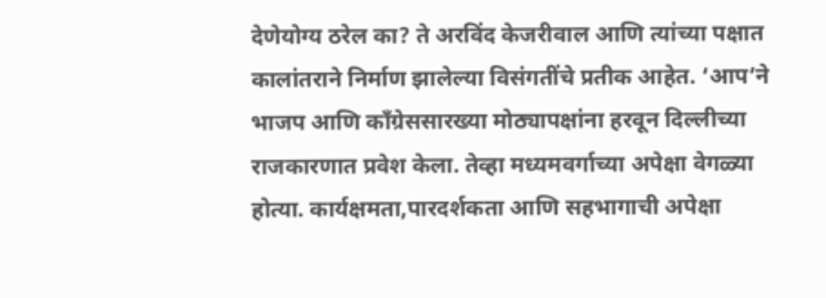देणेयोग्य ठरेल का? ते अरविंद केजरीवाल आणि त्यांच्या पक्षात कालांतराने निर्माण झालेल्या विसंगतींचे प्रतीक आहेत. ‘आप’ने भाजप आणि काँग्रेससारख्या मोठ्यापक्षांना हरवून दिल्लीच्या राजकारणात प्रवेश केला. तेव्हा मध्यमवर्गाच्या अपेक्षा वेगळ्या होत्या. कार्यक्षमता,पारदर्शकता आणि सहभागाची अपेक्षा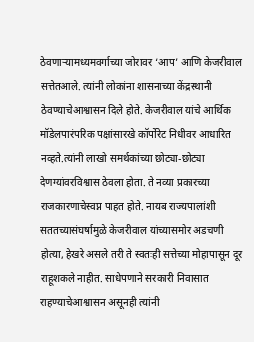ठेवणाऱ्यामध्यमवर्गाच्या जोरावर ‘आप’ आणि केजरीवाल सत्तेतआले. त्यांनी लोकांना शासनाच्या केंद्रस्थानी ठेवण्याचेआश्वासन दिले होते. केजरीवाल यांचे आर्थिक मॉडेलपारंपरिक पक्षांसारखे कॉर्पोरेट निधीवर आधारित नव्हते.त्यांनी लाखो समर्थकांच्या छोट्या-छोट्या देणग्यांवरविश्वास ठेवला होता. ते नव्या प्रकारच्या राजकारणाचेस्वप्न पाहत होते. नायब राज्यपालांशी सततच्यासंघर्षामुळे केजरीवाल यांच्यासमोर अडचणी होत्या, हेखरे असले तरी ते स्वतःही सत्तेच्या मोहापासून दूर राहूशकले नाहीत. साधेपणाने सरकारी निवासात राहण्याचेआश्वासन असूनही त्यांनी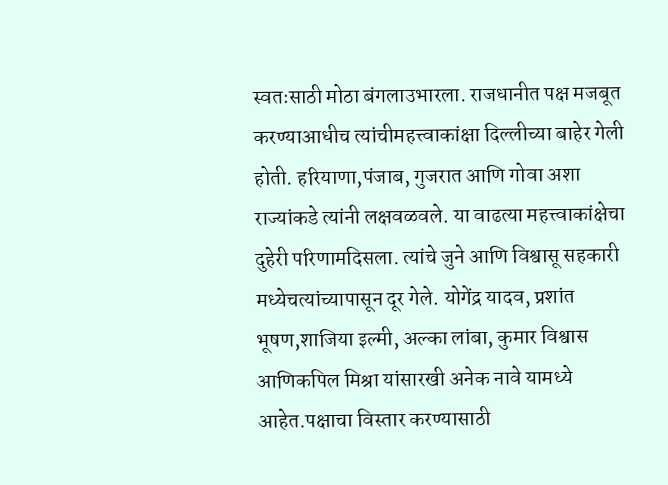स्वतःसाठी मोठा बंगलाउभारला. राजधानीत पक्ष मजबूत करण्याआधीच त्यांचीमहत्त्वाकांक्षा दिल्लीच्या बाहेर गेली होती. हरियाणा,पंजाब, गुजरात आणि गोवा अशा राज्यांकडे त्यांनी लक्षवळवले. या वाढत्या महत्त्वाकांक्षेचा दुहेरी परिणामदिसला. त्यांचे जुने आणि विश्वासू सहकारी मध्येचत्यांच्यापासून दूर गेले. योगेंद्र यादव, प्रशांत भूषण,शाजिया इल्मी, अल्का लांबा, कुमार विश्वास आणिकपिल मिश्रा यांसारखी अनेक नावे यामध्ये आहेत.पक्षाचा विस्तार करण्यासाठी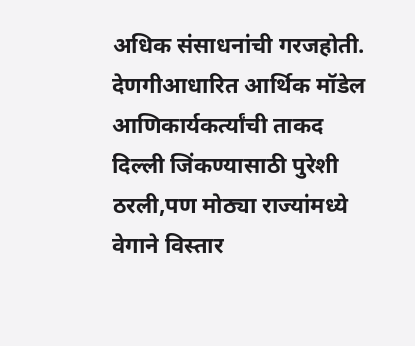अधिक संसाधनांची गरजहोती. देणगीआधारित आर्थिक मॉडेल आणिकार्यकर्त्यांची ताकद दिल्ली जिंकण्यासाठी पुरेशी ठरली,पण मोठ्या राज्यांमध्ये वेगाने विस्तार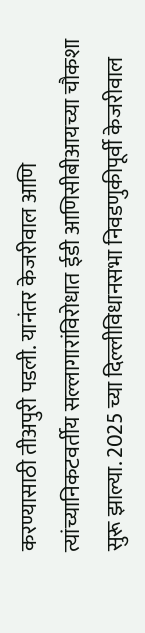करण्यासाठी तीअपुरी पडली. यानंतर केजरीवाल आणि त्यांच्यानिकटवर्तीय सल्लागारांविरोधात ईडी आणिसीबीआयच्या चौकशा सुरू झाल्या. 2025 च्या दिल्लीविधानसभा निवडणुकीपूर्वी केजरीवाल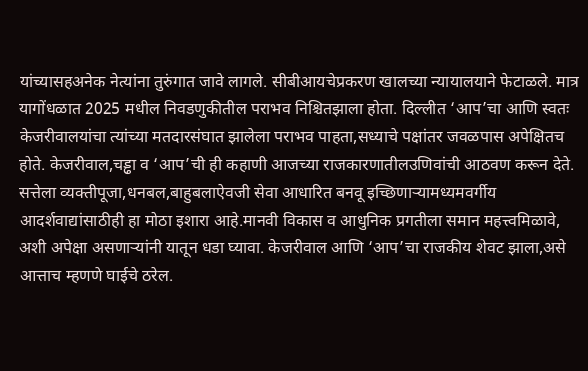यांच्यासहअनेक नेत्यांना तुरुंगात जावे लागले. सीबीआयचेप्रकरण खालच्या न्यायालयाने फेटाळले. मात्र यागोंधळात 2025 मधील निवडणुकीतील पराभव निश्चितझाला होता. दिल्लीत ‘आप’चा आणि स्वतः केजरीवालयांचा त्यांच्या मतदारसंघात झालेला पराभव पाहता,सध्याचे पक्षांतर जवळपास अपेक्षितच होते. केजरीवाल,चड्ढा व ‘आप’ची ही कहाणी आजच्या राजकारणातीलउणिवांची आठवण करून देते. सत्तेला व्यक्तीपूजा,धनबल,बाहुबलाऐवजी सेवा आधारित बनवू इच्छिणाऱ्यामध्यमवर्गीय आदर्शवाद्यांसाठीही हा मोठा इशारा आहे.मानवी विकास व आधुनिक प्रगतीला समान महत्त्वमिळावे, अशी अपेक्षा असणाऱ्यांनी यातून धडा घ्यावा. केजरीवाल आणि ‘आप’चा राजकीय शेवट झाला,असे आत्ताच म्हणणे घाईचे ठरेल.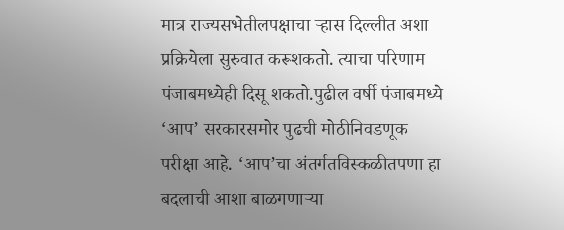मात्र राज्यसभेतीलपक्षाचा ऱ्हास दिल्लीत अशा प्रक्रियेला सुरुवात करूशकतो. त्याचा परिणाम पंजाबमध्येही दिसू शकतो.पुढील वर्षी पंजाबमध्ये ‘आप’ सरकारसमोर पुढची मोठीनिवडणूक परीक्षा आहे. ‘आप’चा अंतर्गतविस्कळीतपणा हा बदलाची आशा बाळगणाऱ्या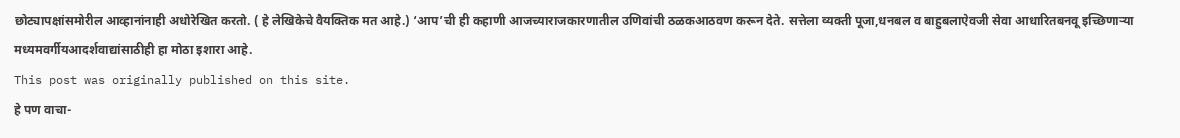छोट्यापक्षांसमोरील आव्हानांनाही अधोरेखित करतो. ( हे लेखिकेचे वैयक्तिक मत आहे.) ‘आप’ची ही कहाणी आजच्याराजकारणातील उणिवांची ठळकआठवण करून देते. सत्तेला व्यक्ती पूजा,धनबल व बाहुबलाऐवजी सेवा आधारितबनवू इच्छिणाऱ्या मध्यमवर्गीयआदर्शवाद्यांसाठीही हा मोठा इशारा आहे.
This post was originally published on this site.
हे पण वाचा-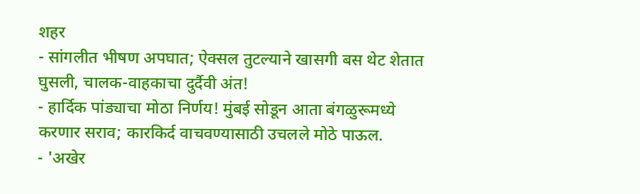शहर
- सांगलीत भीषण अपघात; ऐक्सल तुटल्याने खासगी बस थेट शेतात घुसली, चालक-वाहकाचा दुर्दैवी अंत!
- हार्दिक पांड्याचा मोठा निर्णय! मुंबई सोडून आता बंगळुरूमध्ये करणार सराव; कारकिर्द वाचवण्यासाठी उचलले मोठे पाऊल.
- 'अखेर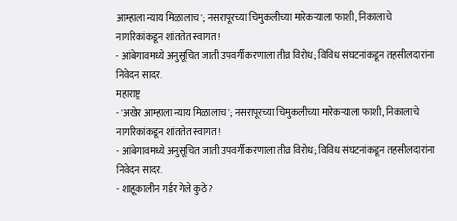आम्हाला न्याय मिळालाच'; नसरापूरच्या चिमुकलीच्या मारेकऱ्याला फाशी, निकालाचे नागरिकांकडून शांततेत स्वागत!
- आंबेगावमध्ये अनुसूचित जाती उपवर्गीकरणाला तीव्र विरोध; विविध संघटनांकडून तहसीलदारांना निवेदन सादर.
महाराष्ट्र
- 'अखेर आम्हाला न्याय मिळालाच'; नसरापूरच्या चिमुकलीच्या मारेकऱ्याला फाशी, निकालाचे नागरिकांकडून शांततेत स्वागत!
- आंबेगावमध्ये अनुसूचित जाती उपवर्गीकरणाला तीव्र विरोध; विविध संघटनांकडून तहसीलदारांना निवेदन सादर.
- शाहूकालीन गर्डर गेले कुठे?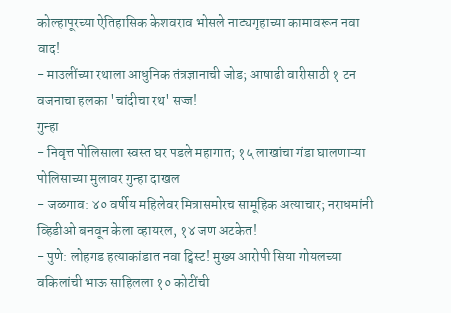कोल्हापूरच्या ऐतिहासिक केशवराव भोसले नाट्यगृहाच्या कामावरून नवा वाद!
- माउलींच्या रथाला आधुनिक तंत्रज्ञानाची जोड; आषाढी वारीसाठी १ टन वजनाचा हलका 'चांदीचा रथ' सज्ज!
गुन्हा
- निवृत्त पोलिसाला स्वस्त घर पडले महागात; १५ लाखांचा गंडा घालणाऱ्या पोलिसाच्या मुलावर गुन्हा दाखल
- जळगाव: ४० वर्षीय महिलेवर मित्रासमोरच सामूहिक अत्याचार; नराधमांनी व्हिडीओ बनवून केला व्हायरल, १४ जण अटकेत!
- पुणे: लोहगड हत्याकांडात नवा ट्विस्ट! मुख्य आरोपी सिया गोयलच्या वकिलांची भाऊ साहिलला १० कोटींची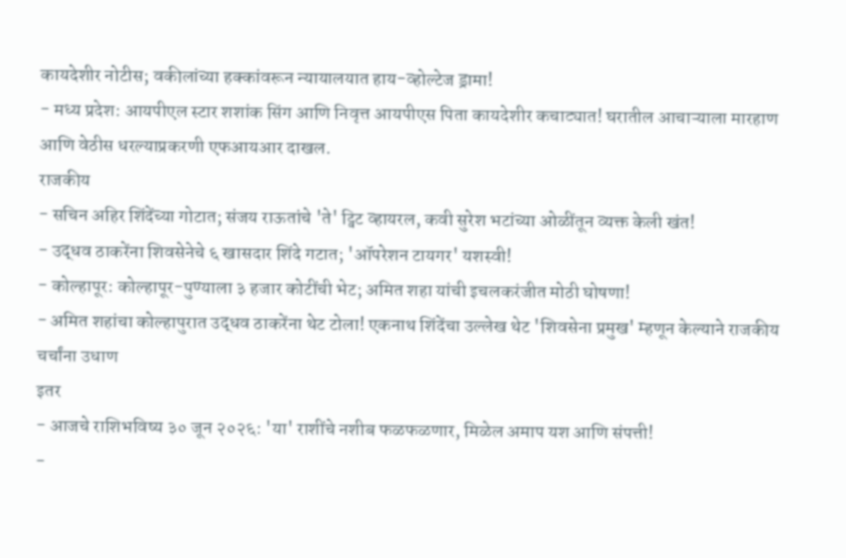कायदेशीर नोटीस; वकीलांच्या हक्कांवरून न्यायालयात हाय-व्होल्टेज ड्रामा!
- मध्य प्रदेश: आयपीएल स्टार शशांक सिंग आणि निवृत्त आयपीएस पिता कायदेशीर कचाट्यात! घरातील आचाऱ्याला मारहाण आणि वेठीस धरल्याप्रकरणी एफआयआर दाखल.
राजकीय
- सचिन अहिर शिंदेंच्या गोटात; संजय राऊतांचे 'ते' ट्विट व्हायरल, कवी सुरेश भटांच्या ओळींतून व्यक्त केली खंत!
- उद्धव ठाकरेंना शिवसेनेचे ६ खासदार शिंदे गटात; 'ऑपरेशन टायगर' यशस्वी!
- कोल्हापूर: कोल्हापूर-पुण्याला ३ हजार कोटींची भेट; अमित शहा यांची इचलकरंजीत मोठी घोषणा!
- अमित शहांचा कोल्हापुरात उद्धव ठाकरेंना थेट टोला! एकनाथ शिंदेंचा उल्लेख थेट 'शिवसेना प्रमुख' म्हणून केल्याने राजकीय चर्चांना उधाण
इतर
- आजचे राशिभविष्य ३० जून २०२६: 'या' राशींचे नशीब फळफळणार, मिळेल अमाप यश आणि संपत्ती!
-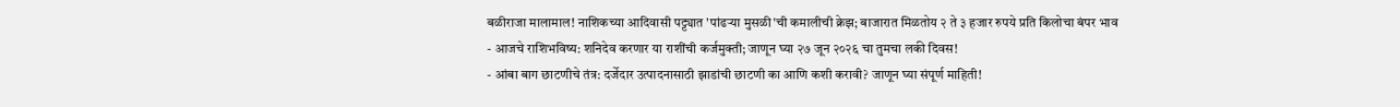बळीराजा मालामाल! नाशिकच्या आदिवासी पट्ट्यात 'पांढऱ्या मुसळी'ची कमालीची क्रेझ; बाजारात मिळतोय २ ते ३ हजार रुपये प्रति किलोचा बंपर भाव
- आजचे राशिभविष्य: शनिदेव करणार या राशींची कर्जमुक्ती; जाणून घ्या २७ जून २०२६ चा तुमचा लकी दिवस!
- आंबा बाग छाटणीचे तंत्र: दर्जेदार उत्पादनासाठी झाडांची छाटणी का आणि कशी करावी? जाणून घ्या संपूर्ण माहिती!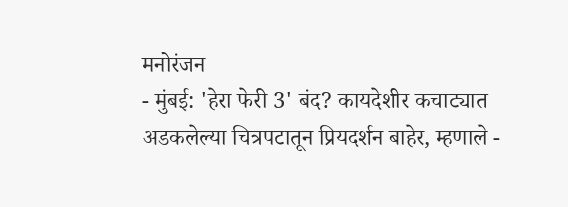मनोरंजन
- मुंबई: 'हेरा फेरी 3' बंद? कायदेशीर कचाट्यात अडकलेल्या चित्रपटातून प्रियदर्शन बाहेर, म्हणाले -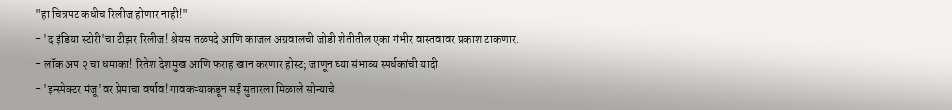"हा चित्रपट कधीच रिलीज होणार नाही!"
- 'द इंडिया स्टोरी'चा टीझर रिलीज! श्रेयस तळपदे आणि काजल अग्रवालची जोडी शेतीतील एका गंभीर वास्तवावर प्रकाश टाकणार.
- लॉक अप २ चा धमाका! रितेश देशमुख आणि फराह खान करणार होस्ट; जाणून घ्या संभाव्य स्पर्धकांची यादी
- 'इन्स्पेक्टर मंजू'वर प्रेमाचा वर्षाव! गावकऱ्याकडून सई सुतारला मिळाले सोन्याचे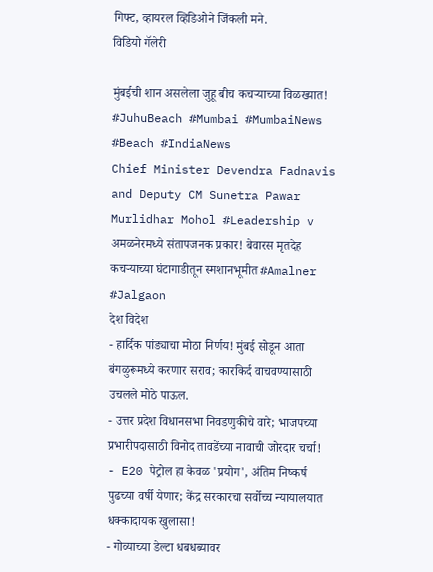गिफ्ट, व्हायरल व्हिडिओने जिंकली मने.
विडियो गॅलेरी

मुंबईची शान असलेला जुहू बीच कचऱ्याच्या विळख्यात! #JuhuBeach #Mumbai #MumbaiNews #Beach #IndiaNews
Chief Minister Devendra Fadnavis and Deputy CM Sunetra Pawar Murlidhar Mohol #Leadership v
अमळनेरमध्ये संतापजनक प्रकार! बेवारस मृतदेह कचऱ्याच्या घंटागाडीतून स्मशानभूमीत #Amalner #Jalgaon
देश विदेश
- हार्दिक पांड्याचा मोठा निर्णय! मुंबई सोडून आता बंगळुरूमध्ये करणार सराव; कारकिर्द वाचवण्यासाठी उचलले मोठे पाऊल.
- उत्तर प्रदेश विधानसभा निवडणुकीचे वारे; भाजपच्या प्रभारीपदासाठी विनोद तावडेंच्या नावाची जोरदार चर्चा!
- E20 पेट्रोल हा केवळ 'प्रयोग', अंतिम निष्कर्ष पुढच्या वर्षी येणार; केंद्र सरकारचा सर्वोच्च न्यायालयात धक्कादायक खुलासा!
- गोव्याच्या डेल्टा धबधब्यावर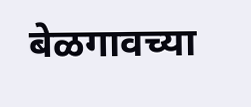बेळगावच्या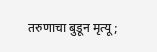तरुणाचा बुडून मृत्यू;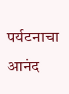पर्यटनाचा आनंद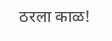ठरला काळ!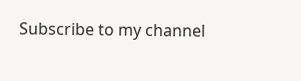Subscribe to my channel